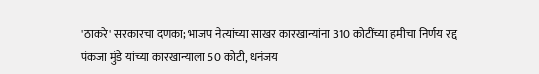'ठाकरे' सरकारचा दणका; भाजप नेत्यांच्या साखर कारखान्यांना 310 कोटींच्या हमीचा निर्णय रद्द
पंकजा मुंडे यांच्या कारखान्याला 50 कोटी, धनंजय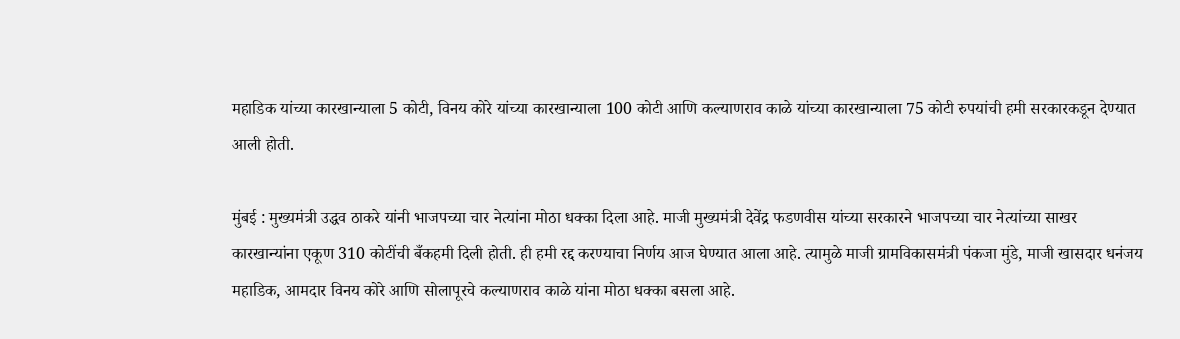महाडिक यांच्या कारखान्याला 5 कोटी, विनय कोरे यांच्या कारखान्याला 100 कोटी आणि कल्याणराव काळे यांच्या कारखान्याला 75 कोटी रुपयांची हमी सरकारकडून देण्यात आली होती.

मुंबई : मुख्यमंत्री उद्धव ठाकरे यांनी भाजपच्या चार नेत्यांना मोठा धक्का दिला आहे. माजी मुख्यमंत्री देवेंद्र फडणवीस यांच्या सरकारने भाजपच्या चार नेत्यांच्या साखर कारखान्यांना एकूण 310 कोटींची बँकहमी दिली होती. ही हमी रद्द करण्याचा निर्णय आज घेण्यात आला आहे. त्यामुळे माजी ग्रामविकासमंत्री पंकजा मुंडे, माजी खासदार धनंजय महाडिक, आमदार विनय कोरे आणि सोलापूरचे कल्याणराव काळे यांना मोठा धक्का बसला आहे.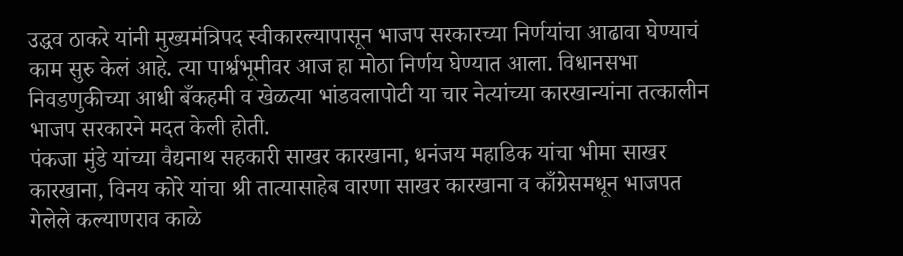उद्धव ठाकरे यांनी मुख्यमंत्रिपद स्वीकारल्यापासून भाजप सरकारच्या निर्णयांचा आढावा घेण्याचं काम सुरु केलं आहे. त्या पार्श्वभूमीवर आज हा मोठा निर्णय घेण्यात आला. विधानसभा निवडणुकीच्या आधी बँकहमी व खेळत्या भांडवलापोटी या चार नेत्यांच्या कारखान्यांना तत्कालीन भाजप सरकारने मदत केली होती.
पंकजा मुंडे यांच्या वैद्यनाथ सहकारी साखर कारखाना, धनंजय महाडिक यांचा भीमा साखर कारखाना, विनय कोरे यांचा श्री तात्यासाहेब वारणा साखर कारखाना व काँग्रेसमधून भाजपत गेलेले कल्याणराव काळे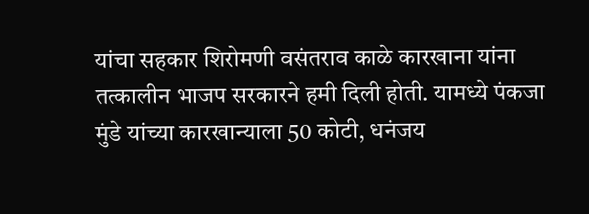यांचा सहकार शिरोमणी वसंतराव काळे कारखाना यांना तत्कालीन भाजप सरकारने हमी दिली होती. यामध्ये पंकजा मुंडे यांच्या कारखान्याला 50 कोटी, धनंजय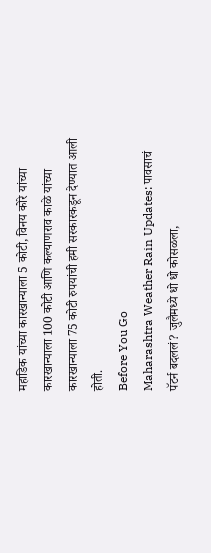महाडिक यांच्या कारखान्याला 5 कोटी, विनय कोरे यांच्या कारखान्याला 100 कोटी आणि कल्याणराव काळे यांच्या कारखान्याला 75 कोटी रुपयांची हमी सरकारकडून देण्यात आली होती.
Before You Go
Maharashtra Weather Rain Updates: पावसाचं पॅटर्न बदललं? जुलैमध्ये धो धो कोसळला,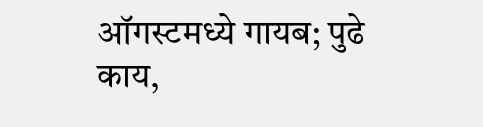ऑगस्टमध्ये गायब; पुढे काय,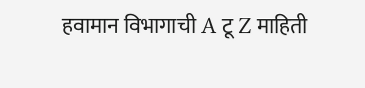हवामान विभागाची A टू Z माहिती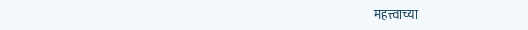महत्त्वाच्या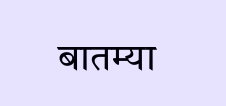बातम्या